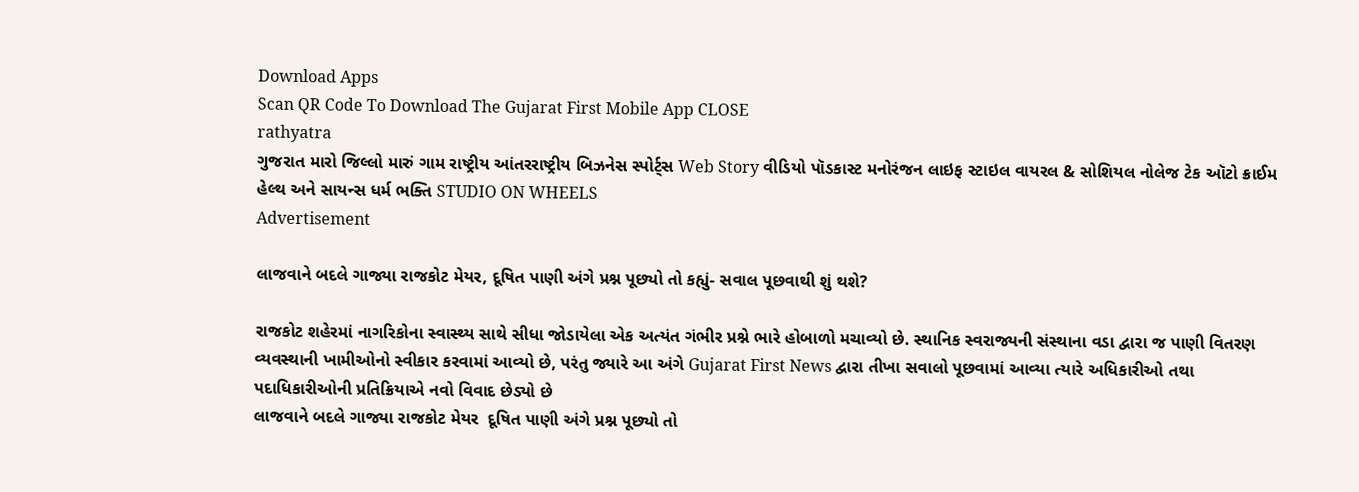Download Apps
Scan QR Code To Download The Gujarat First Mobile App CLOSE
rathyatra
ગુજરાત મારો જિલ્લો મારું ગામ રાષ્ટ્રીય આંતરરાષ્ટ્રીય બિઝનેસ સ્પોર્ટ્સ Web Story વીડિયો પૉડકાસ્ટ મનોરંજન લાઇફ સ્ટાઇલ વાયરલ & સોશિયલ નોલેજ ટેક ઑટો ક્રાઈમ હેલ્થ અને સાયન્સ ધર્મ ભક્તિ STUDIO ON WHEELS
Advertisement

લાજવાને બદલે ગાજ્યા રાજકોટ મેયર, દૂષિત પાણી અંગે પ્રશ્ન પૂછ્યો તો કહ્યું- સવાલ પૂછવાથી શું થશે?

રાજકોટ શહેરમાં નાગરિકોના સ્વાસ્થ્ય સાથે સીધા જોડાયેલા એક અત્યંત ગંભીર પ્રશ્ને ભારે હોબાળો મચાવ્યો છે. સ્થાનિક સ્વરાજ્યની સંસ્થાના વડા દ્વારા જ પાણી વિતરણ વ્યવસ્થાની ખામીઓનો સ્વીકાર કરવામાં આવ્યો છે, પરંતુ જ્યારે આ અંગે Gujarat First News દ્વારા તીખા સવાલો પૂછવામાં આવ્યા ત્યારે અધિકારીઓ તથા પદાધિકારીઓની પ્રતિક્રિયાએ નવો વિવાદ છેડ્યો છે
લાજવાને બદલે ગાજ્યા રાજકોટ મેયર  દૂષિત પાણી અંગે પ્રશ્ન પૂછ્યો તો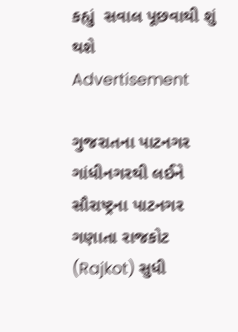કહ્યું  સવાલ પૂછવાથી શું થશે
Advertisement

ગુજરાતના પાટનગર ગાંધીનગરથી લઈને સૌરાષ્ટ્રના પાટનગર ગણાતા રાજકોટ (Rajkot) સુધી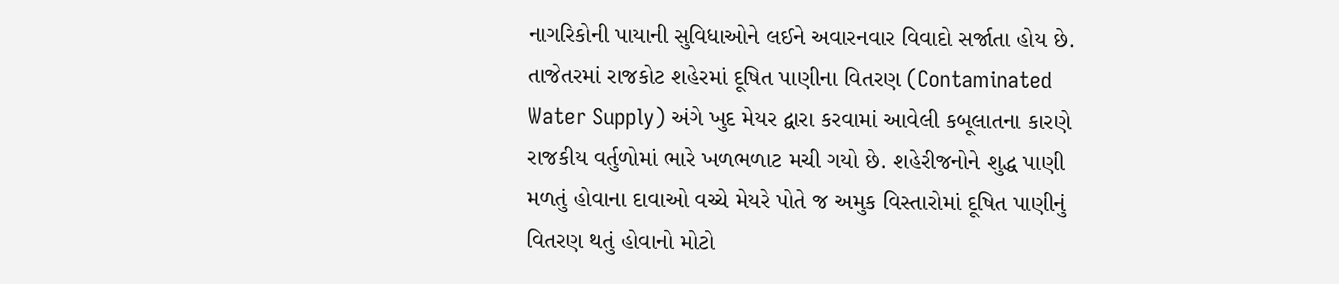નાગરિકોની પાયાની સુવિધાઓને લઈને અવારનવાર વિવાદો સર્જાતા હોય છે. તાજેતરમાં રાજકોટ શહેરમાં દૂષિત પાણીના વિતરણ (Contaminated Water Supply) અંગે ખુદ મેયર દ્વારા કરવામાં આવેલી કબૂલાતના કારણે રાજકીય વર્તુળોમાં ભારે ખળભળાટ મચી ગયો છે. શહેરીજનોને શુદ્ધ પાણી મળતું હોવાના દાવાઓ વચ્ચે મેયરે પોતે જ અમુક વિસ્તારોમાં દૂષિત પાણીનું વિતરણ થતું હોવાનો મોટો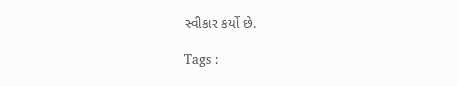સ્વીકાર કર્યો છે.

Tags :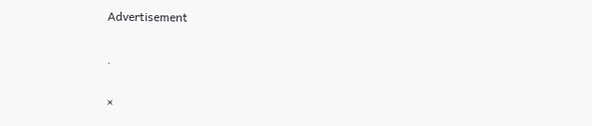Advertisement

.

×